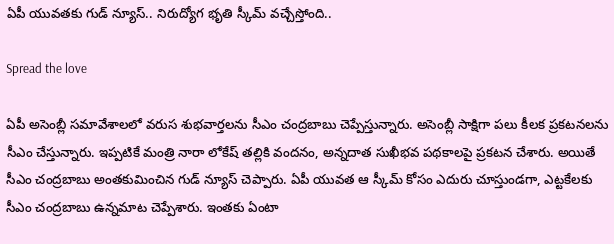ఏపీ యువతకు గుడ్ న్యూస్.. నిరుద్యోగ భృతి స్కీమ్ వచ్చేస్తోంది..

Spread the love

ఏపీ అసెంబ్లీ సమావేశాలలో వరుస శుభవార్తలను సీఎం చంద్రబాబు చెప్పేస్తున్నారు. అసెంబ్లీ సాక్షిగా పలు కీలక ప్రకటనలను సీఎం చేస్తున్నారు. ఇప్పటికే మంత్రి నారా లోకేష్ తల్లికి వందనం, అన్నదాత సుఖీభవ పథకాలపై ప్రకటన చేశారు. అయితే సీఎం చంద్రబాబు అంతకుమించిన గుడ్ న్యూస్ చెప్పారు. ఏపీ యువత ఆ స్కీమ్ కోసం ఎదురు చూస్తుండగా, ఎట్టకేలకు సీఎం చంద్రబాబు ఉన్నమాట చెప్పేశారు. ఇంతకు ఏంటా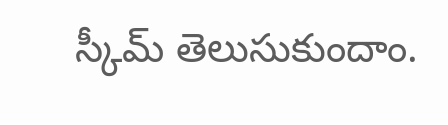స్కీమ్ తెలుసుకుందాం.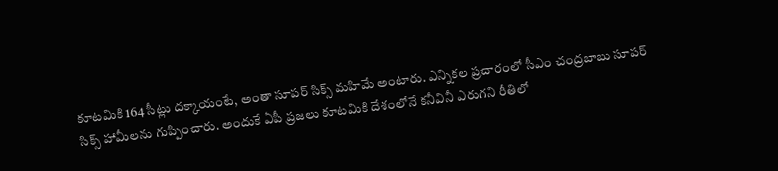కూటమికి 164 సీట్లు దక్కాయంటే, అంతా సూపర్ సిక్స్ మహిమే అంటారు. ఎన్నికల ప్రచారంలో సీఎం చంద్రబాబు సూపర్ సిక్స్ హామీలను గుప్పించారు. అందుకే ఏపీ ప్రజలు కూటమికి దేశంలోనే కనీవినీ ఎరుగని రీతిలో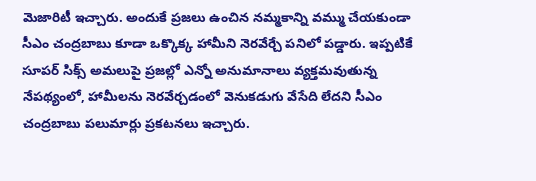మెజారిటీ ఇచ్చారు. అందుకే ప్రజలు ఉంచిన నమ్మకాన్ని వమ్ము చేయకుండా సీఎం చంద్రబాబు కూడా ఒక్కొక్క హామీని నెరవేర్చే పనిలో పడ్డారు. ఇప్పటికే సూపర్ సిక్స్ అమలుపై ప్రజల్లో ఎన్నో అనుమానాలు వ్యక్తమవుతున్న నేపథ్యంలో, హామీలను నెరవేర్చడంలో వెనుకడుగు వేసేది లేదని సీఎం చంద్రబాబు పలుమార్లు ప్రకటనలు ఇచ్చారు.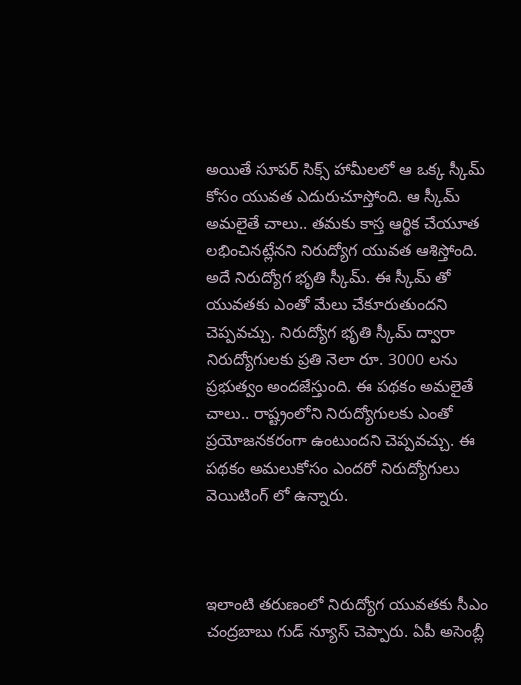అయితే సూపర్ సిక్స్ హామీలలో ఆ ఒక్క స్కీమ్ కోసం యువత ఎదురుచూస్తోంది. ఆ స్కీమ్ అమలైతే చాలు.. తమకు కాస్త ఆర్థిక చేయూత లభించినట్లేనని నిరుద్యోగ యువత ఆశిస్తోంది. అదే నిరుద్యోగ భృతి స్కీమ్. ఈ స్కీమ్ తో యువతకు ఎంతో మేలు చేకూరుతుందని చెప్పవచ్చు. నిరుద్యోగ భృతి స్కీమ్ ద్వారా నిరుద్యోగులకు ప్రతి నెలా రూ. 3000 లను ప్రభుత్వం అందజేస్తుంది. ఈ పథకం అమలైతే చాలు.. రాష్ట్రంలోని నిరుద్యోగులకు ఎంతో ప్రయోజనకరంగా ఉంటుందని చెప్పవచ్చు. ఈ పథకం అమలుకోసం ఎందరో నిరుద్యోగులు వెయిటింగ్ లో ఉన్నారు.



ఇలాంటి తరుణంలో నిరుద్యోగ యువతకు సీఎం చంద్రబాబు గుడ్ న్యూస్ చెప్పారు. ఏపీ అసెంబ్లీ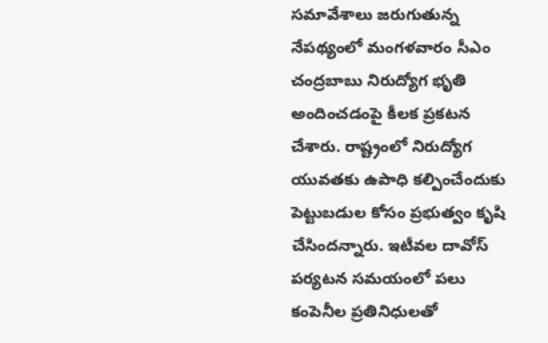సమావేశాలు జరుగుతున్న నేపథ్యంలో మంగళవారం సీఎం చంద్రబాబు నిరుద్యోగ భృతి అందించడంపై కీలక ప్రకటన చేశారు. రాష్ట్రంలో నిరుద్యోగ యువతకు ఉపాధి కల్పించేందుకు పెట్టుబడుల కోసం ప్రభుత్వం కృషి చేసిందన్నారు. ఇటీవల దావోస్ పర్యటన సమయంలో పలు కంపెనీల ప్రతినిధులతో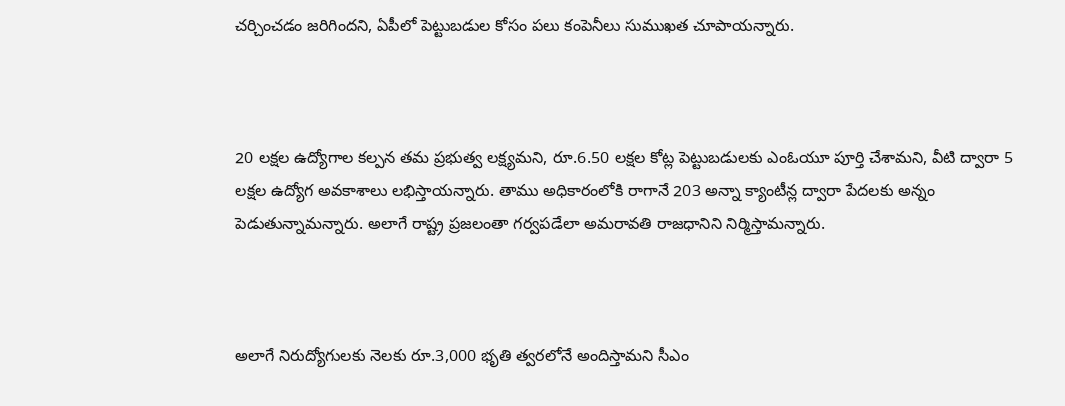చర్చించడం జరిగిందని, ఏపీలో పెట్టుబడుల కోసం పలు కంపెనీలు సుముఖత చూపాయన్నారు.



20 లక్షల ఉద్యోగాల కల్పన తమ ప్రభుత్వ లక్ష్యమని, రూ.6.50 లక్షల కోట్ల పెట్టుబడులకు ఎంఓయూ పూర్తి చేశామని, వీటి ద్వారా 5 లక్షల ఉద్యోగ అవకాశాలు లభిస్తాయన్నారు. తాము అధికారంలోకి రాగానే 203 అన్నా క్యాంటీన్ల ద్వారా పేదలకు అన్నం పెడుతున్నామన్నారు. అలాగే రాష్ట్ర ప్రజలంతా గర్వపడేలా అమరావతి రాజధానిని నిర్మిస్తామన్నారు.



అలాగే నిరుద్యోగులకు నెలకు రూ.3,000 భృతి త్వరలోనే అందిస్తామని సీఎం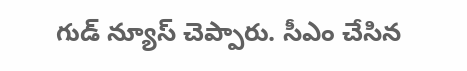గుడ్ న్యూస్ చెప్పారు. సీఎం చేసిన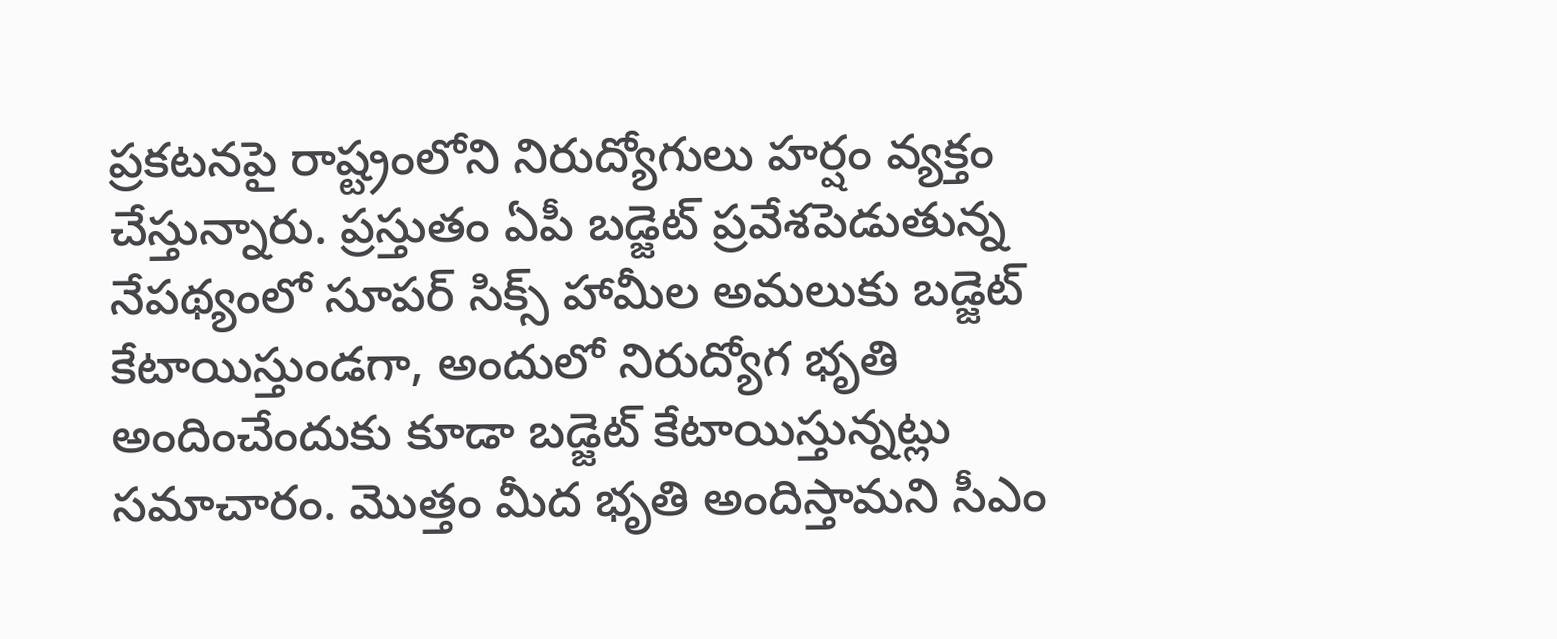ప్రకటనపై రాష్ట్రంలోని నిరుద్యోగులు హర్షం వ్యక్తం చేస్తున్నారు. ప్రస్తుతం ఏపీ బడ్జెట్ ప్రవేశపెడుతున్న నేపథ్యంలో సూపర్ సిక్స్ హామీల అమలుకు బడ్జెట్ కేటాయిస్తుండగా, అందులో నిరుద్యోగ భృతి అందించేందుకు కూడా బడ్జెట్ కేటాయిస్తున్నట్లు సమాచారం. మొత్తం మీద భృతి అందిస్తామని సీఎం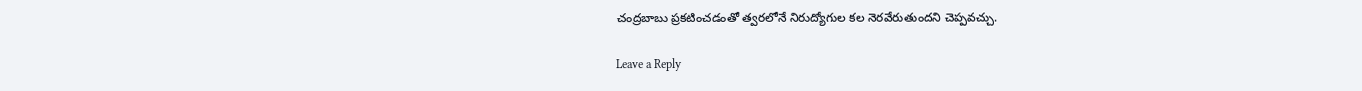చంద్రబాబు ప్రకటించడంతో త్వరలోనే నిరుద్యోగుల కల నెరవేరుతుందని చెప్పవచ్చు.

Leave a Reply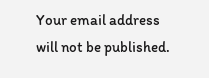Your email address will not be published.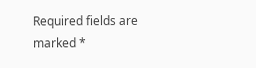Required fields are marked *